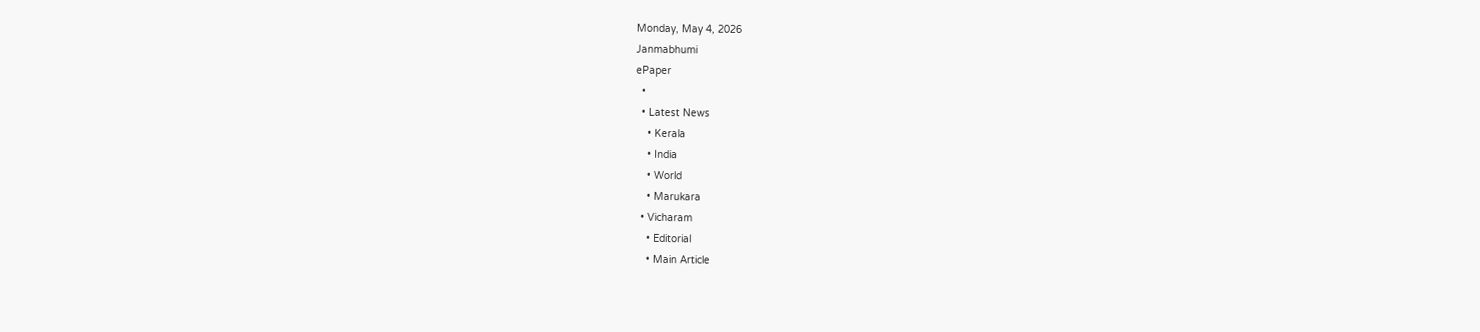Monday, May 4, 2026
Janmabhumi
ePaper
  •
  • Latest News
    • Kerala
    • India
    • World
    • Marukara
  • Vicharam
    • Editorial
    • Main Article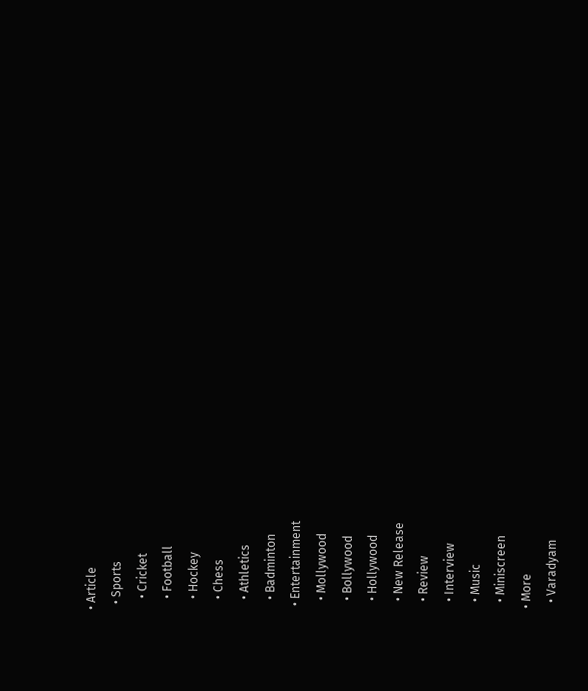• Article
  • Sports
    • Cricket
    • Football
    • Hockey
    • Chess
    • Athletics
    • Badminton
  • Entertainment
    • Mollywood
    • Bollywood
    • Hollywood
    • New Release
    • Review
    • Interview
    • Music
    • Miniscreen
  • More
    • Varadyam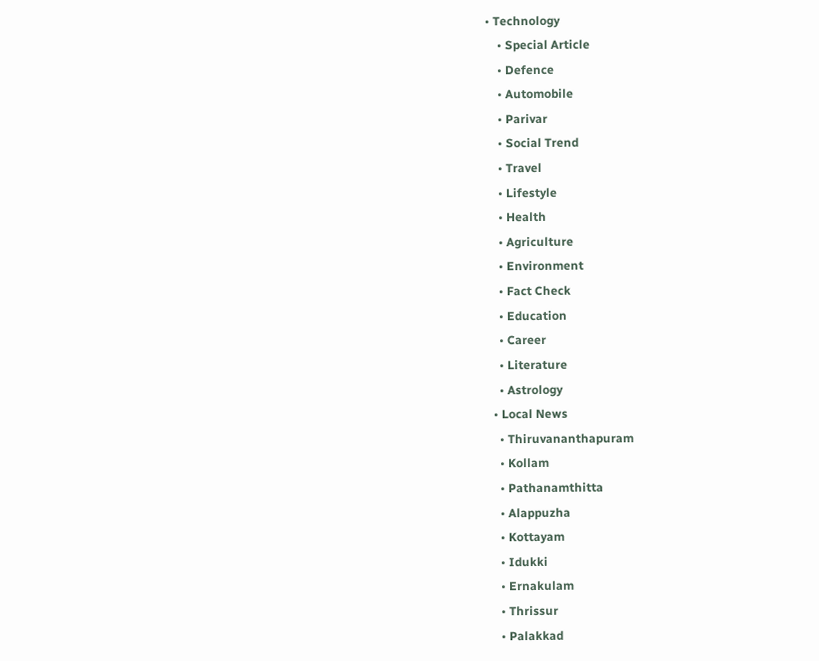• Technology
    • Special Article
    • Defence
    • Automobile
    • Parivar
    • Social Trend
    • Travel
    • Lifestyle
    • Health
    • Agriculture
    • Environment
    • Fact Check
    • Education
    • Career
    • Literature
    • Astrology
  • Local News
    • Thiruvananthapuram
    • Kollam
    • Pathanamthitta
    • Alappuzha
    • Kottayam
    • Idukki
    • Ernakulam
    • Thrissur
    • Palakkad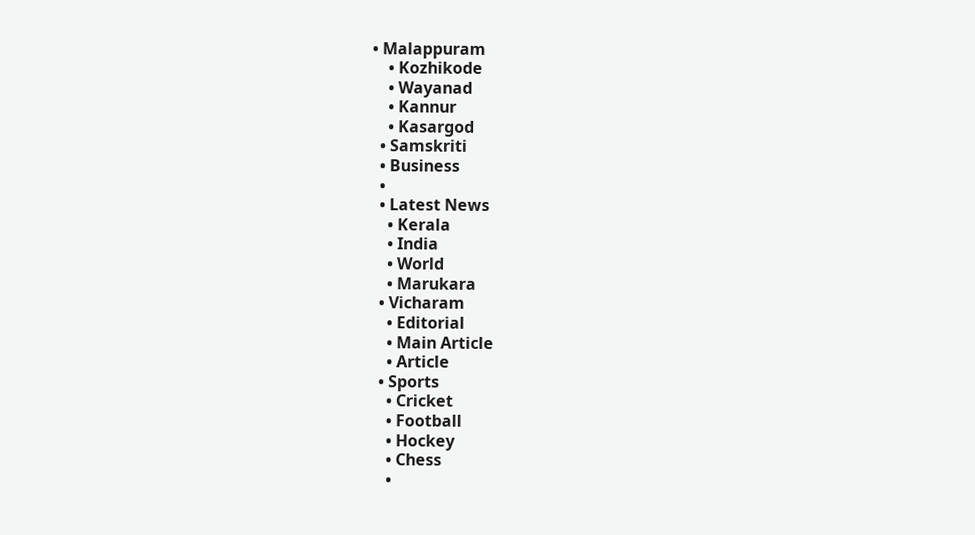• Malappuram
    • Kozhikode
    • Wayanad
    • Kannur
    • Kasargod
  • Samskriti
  • Business
  •
  • Latest News
    • Kerala
    • India
    • World
    • Marukara
  • Vicharam
    • Editorial
    • Main Article
    • Article
  • Sports
    • Cricket
    • Football
    • Hockey
    • Chess
    •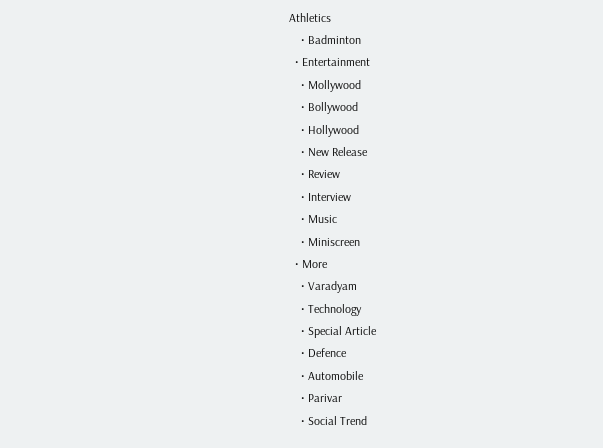Athletics
    • Badminton
  • Entertainment
    • Mollywood
    • Bollywood
    • Hollywood
    • New Release
    • Review
    • Interview
    • Music
    • Miniscreen
  • More
    • Varadyam
    • Technology
    • Special Article
    • Defence
    • Automobile
    • Parivar
    • Social Trend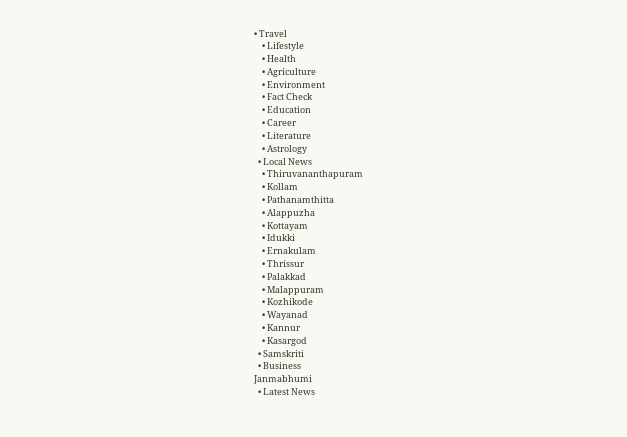• Travel
    • Lifestyle
    • Health
    • Agriculture
    • Environment
    • Fact Check
    • Education
    • Career
    • Literature
    • Astrology
  • Local News
    • Thiruvananthapuram
    • Kollam
    • Pathanamthitta
    • Alappuzha
    • Kottayam
    • Idukki
    • Ernakulam
    • Thrissur
    • Palakkad
    • Malappuram
    • Kozhikode
    • Wayanad
    • Kannur
    • Kasargod
  • Samskriti
  • Business
Janmabhumi
  • Latest News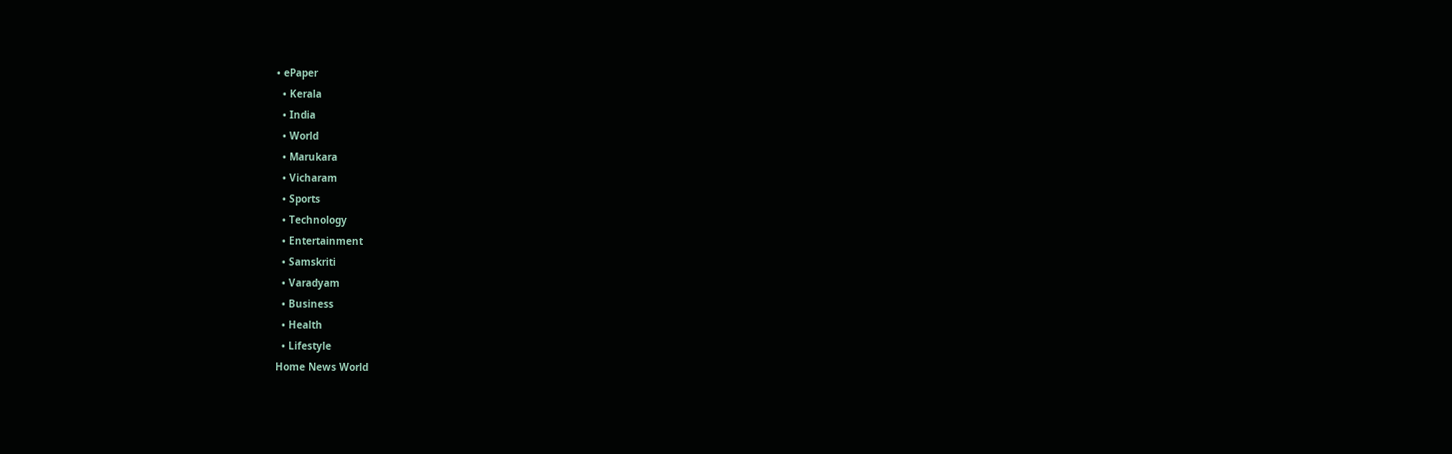• ePaper
  • Kerala
  • India
  • World
  • Marukara
  • Vicharam
  • Sports
  • Technology
  • Entertainment
  • Samskriti
  • Varadyam
  • Business
  • Health
  • Lifestyle
Home News World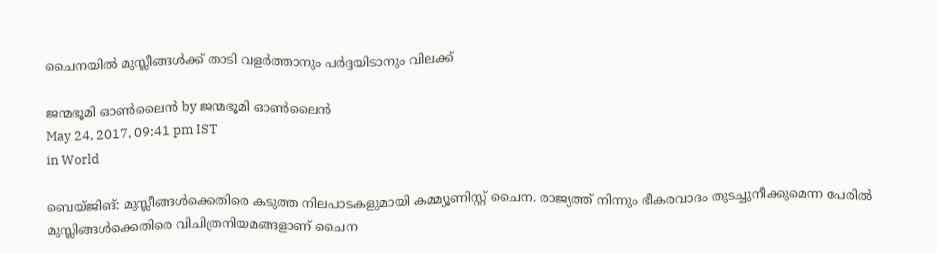ചൈനയിൽ മുസ്ലീങ്ങൾക്ക് താടി വളർത്താനും പർദ്ദയിടാനും വിലക്ക്

ജന്മഭൂമി ഓണ്‍ലൈന്‍ by ജന്മഭൂമി ഓണ്‍ലൈന്‍
May 24, 2017, 09:41 pm IST
in World

ബെയ്ജിങ്: മുസ്ലീങ്ങള്‍ക്കെതിരെ കടുത്ത നിലപാടകളുമായി കമ്മ്യൂണിസ്റ്റ് ചൈന. രാജ്യത്ത് നിന്നും ഭീകരവാദം തുടച്ചുനീക്കുമെന്ന പേരില്‍ മുസ്ലിങ്ങള്‍ക്കെതിരെ വിചിത്രനിയമങ്ങളാണ് ചൈന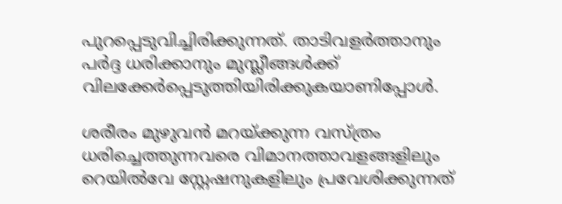പുറപ്പെടുവിച്ചിരിക്കുന്നത്. താടിവളര്‍ത്താനും പര്‍ദ്ദ ധരിക്കാനും മുസ്ലീങ്ങള്‍ക്ക് വിലക്കേര്‍പ്പെടുത്തിയിരിക്കുകയാണിപ്പോൾ.

ശരീരം മുഴുവന്‍ മറയ്‌ക്കുന്ന വസ്ത്രം ധരിച്ചെത്തുന്നവരെ വിമാനത്താവളങ്ങളിലും റെയില്‍വേ സ്റ്റേഷനുകളിലും പ്രവേശിക്കുന്നത്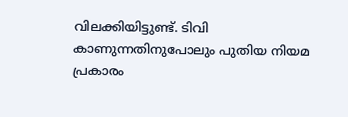വിലക്കിയിട്ടുണ്ട്. ടിവി കാണുന്നതിനുപോലും പുതിയ നിയമ പ്രകാരം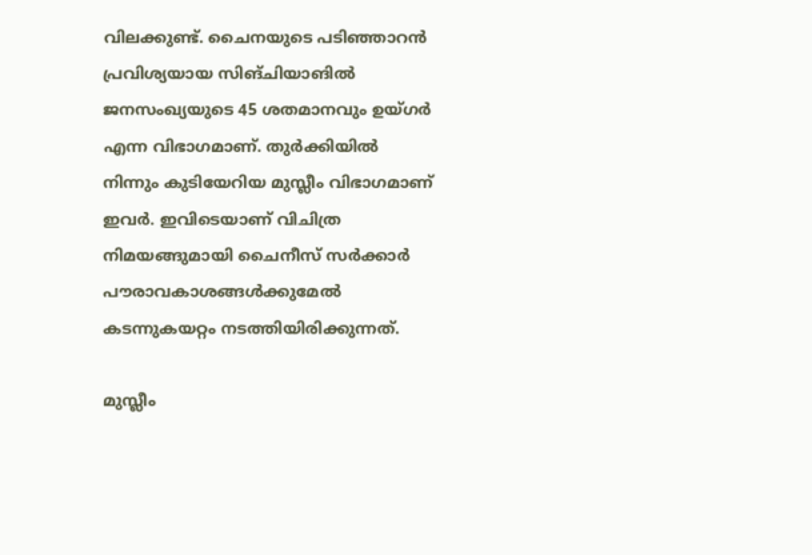വിലക്കുണ്ട്. ചൈനയുടെ പടിഞ്ഞാറന്‍ പ്രവിശ്യയായ സിങ്ചിയാങില്‍ ജനസംഖ്യയുടെ 45 ശതമാനവും ഉയ്ഗര്‍ എന്ന വിഭാഗമാണ്. തുര്‍ക്കിയില്‍ നിന്നും കുടിയേറിയ മുസ്ലീം വിഭാഗമാണ് ഇവര്‍. ഇവിടെയാണ് വിചിത്ര നിമയങ്ങുമായി ചൈനീസ് സര്‍ക്കാര്‍ പൗരാവകാശങ്ങള്‍ക്കുമേല്‍ കടന്നുകയറ്റം നടത്തിയിരിക്കുന്നത്.

മുസ്ലീം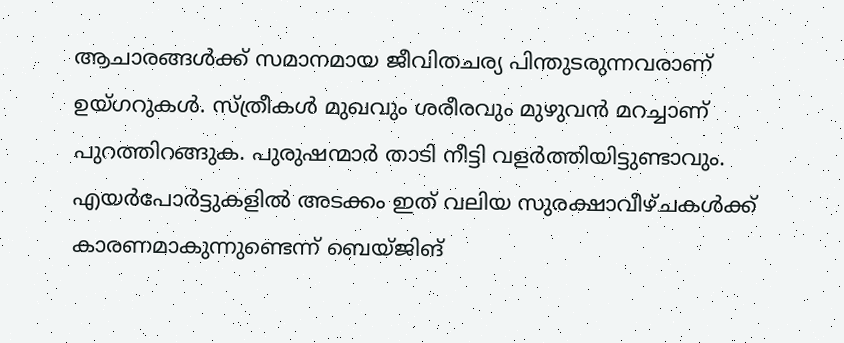ആചാരങ്ങള്‍ക്ക് സമാനമായ ജീവിതചര്യ പിന്തുടരുന്നവരാണ് ഉയ്ഗറുകള്‍. സ്ത്രീകള്‍ മുഖവും ശരീരവും മുഴുവന്‍ മറച്ചാണ് പുറത്തിറങ്ങുക. പുരുഷന്മാര്‍ താടി നീട്ടി വളര്‍ത്തിയിട്ടുണ്ടാവും. എയര്‍പോര്‍ട്ടുകളില്‍ അടക്കം ഇത് വലിയ സുരക്ഷാവീഴ്ചകള്‍ക്ക് കാരണമാകുന്നുണ്ടെന്ന് ബെയ്ജിങ്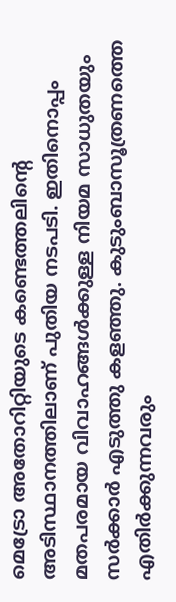മെട്രോ അതോറിറ്റിയുടെ കണ്ടെത്തലിന്റെ അടിസ്ഥാനത്തിലാണ് പുതിയ നടപടി. ഇതിനൊപ്പം മതപരമായ വിവാഹങ്ങള്‍ക്കുള്ള നിയമ സാധുതയും സര്‍ക്കാര്‍ എടുത്തു കളഞ്ഞു. കുടുംബാസൂത്രണത്തെ എതിര്‍ക്കുന്നവരും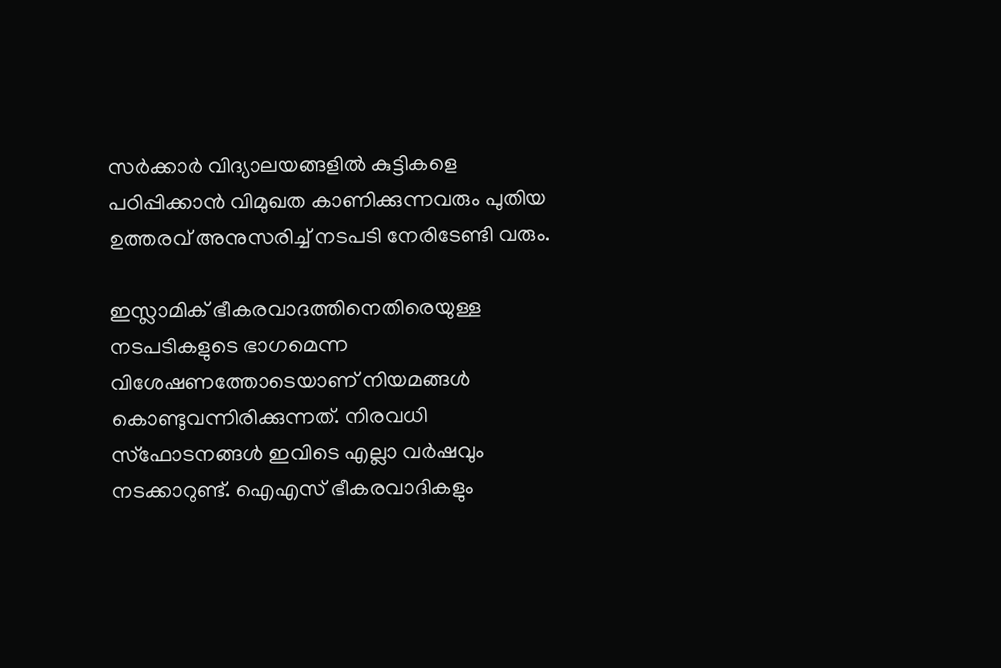സര്‍ക്കാര്‍ വിദ്യാലയങ്ങളില്‍ കുട്ടികളെ പഠിപ്പിക്കാന്‍ വിമുഖത കാണിക്കുന്നവരും പുതിയ ഉത്തരവ് അനുസരിച്ച് നടപടി നേരിടേണ്ടി വരും.

ഇസ്ലാമിക് ഭീകരവാദത്തിനെതിരെയുള്ള നടപടികളുടെ ഭാഗമെന്ന വിശേഷണത്തോടെയാണ് നിയമങ്ങള്‍ കൊണ്ടുവന്നിരിക്കുന്നത്. നിരവധി സ്‌ഫോടനങ്ങള്‍ ഇവിടെ എല്ലാ വര്‍ഷവും നടക്കാറുണ്ട്. ഐഎസ് ഭീകരവാദികളും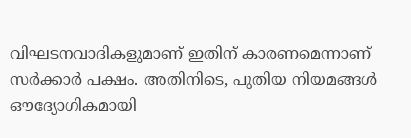വിഘടനവാദികളുമാണ് ഇതിന് കാരണമെന്നാണ് സര്‍ക്കാര്‍ പക്ഷം. അതിനിടെ, പുതിയ നിയമങ്ങള്‍ ഔദ്യോഗികമായി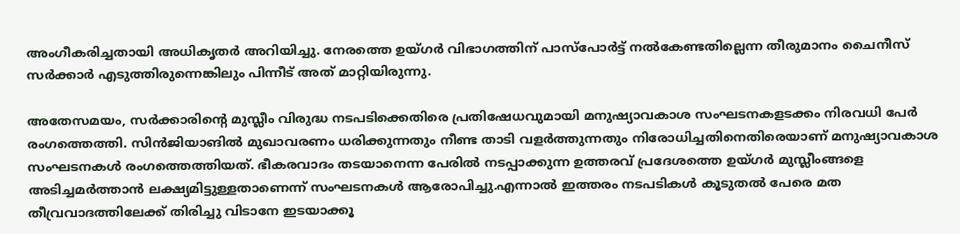അംഗീകരിച്ചതായി അധികൃതര്‍ അറിയിച്ചു. നേരത്തെ ഉയ്ഗര്‍ വിഭാഗത്തിന് പാസ്‌പോര്‍ട്ട് നല്‍കേണ്ടതില്ലെന്ന തീരുമാനം ചൈനീസ് സര്‍ക്കാര്‍ എടുത്തിരുന്നെങ്കിലും പിന്നീട് അത് മാറ്റിയിരുന്നു.

അതേസമയം, സര്‍ക്കാരിന്റെ മുസ്ലീം വിരുദ്ധ നടപടിക്കെതിരെ പ്രതിഷേധവുമായി മനുഷ്യാവകാശ സംഘടനകളടക്കം നിരവധി പേര്‍ രംഗത്തെത്തി. സിന്‍ജിയാങില്‍ മുഖാവരണം ധരിക്കുന്നതും നീണ്ട താടി വളര്‍ത്തുന്നതും നിരോധിച്ചതിനെതിരെയാണ് മനുഷ്യാവകാശ സംഘടനകള്‍ രംഗത്തെത്തിയത്. ഭീകരവാദം തടയാനെന്ന പേരില്‍ നടപ്പാക്കുന്ന ഉത്തരവ് പ്രദേശത്തെ ഉയ്ഗര്‍ മുസ്ലീംങ്ങളെ അടിച്ചമര്‍ത്താന്‍ ലക്ഷ്യമിട്ടുള്ളതാണെന്ന് സംഘടനകള്‍ ആരോപിച്ചു.എന്നാല്‍ ഇത്തരം നടപടികള്‍ കൂടുതല്‍ പേരെ മത തീവ്രവാദത്തിലേക്ക് തിരിച്ചു വിടാനേ ഇടയാക്കൂ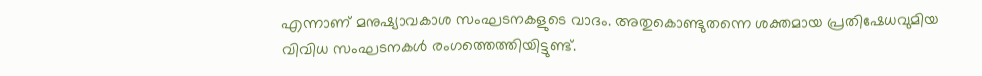എന്നാണ് മനുഷ്യാവകാശ സംഘടനകളുടെ വാദം. അതുകൊണ്ടുതന്നെ ശക്തമായ പ്രതിഷേധവുമിയ വിവിധ സംഘടനകള്‍ രംഗത്തെത്തിയിട്ടുണ്ട്.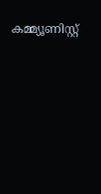കമ്മ്യൂണിസ്റ്റ്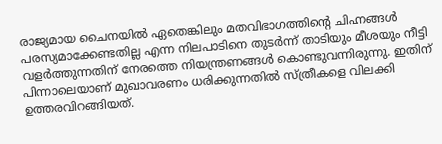രാജ്യമായ ചൈനയില്‍ ഏതെങ്കിലും മതവിഭാഗത്തിന്റെ ചിഹ്നങ്ങള്‍ പരസ്യമാക്കേണ്ടതില്ല എന്ന നിലപാടിനെ തുടര്‍ന്ന് താടിയും മീശയും നീട്ടി വളര്‍ത്തുന്നതിന് നേരത്തെ നിയന്ത്രണങ്ങള്‍ കൊണ്ടുവന്നിരുന്നു. ഇതിന് പിന്നാലെയാണ് മുഖാവരണം ധരിക്കുന്നതില്‍ സ്ത്രീകളെ വിലക്കി ഉത്തരവിറങ്ങിയത്.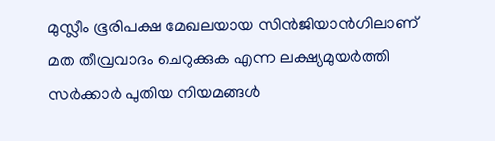മുസ്ലീം ഭൂരിപക്ഷ മേഖലയായ സിന്‍ജിയാന്‍ഗിലാണ് മത തീവ്രവാദം ചെറുക്കുക എന്ന ലക്ഷ്യമുയര്‍ത്തി സര്‍ക്കാര്‍ പുതിയ നിയമങ്ങള്‍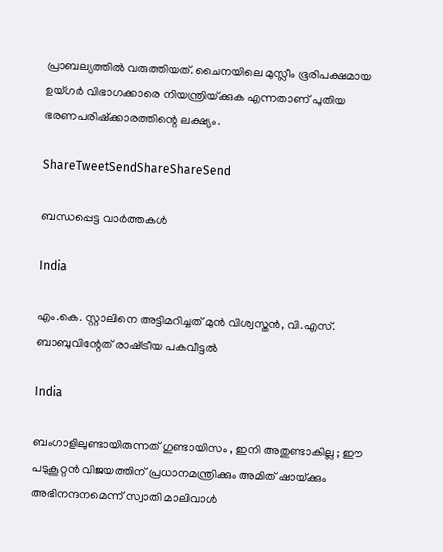പ്രാബല്യത്തില്‍ വരുത്തിയത്. ചൈനയിലെ മുസ്ലീം ഭൂരിപക്ഷമായ ഉയ്ഗര്‍ വിഭാഗക്കാരെ നിയന്ത്രിയ്‌ക്കുക എന്നതാണ് പുതിയ ഭരണപരിഷ്‌ക്കാരത്തിന്റെ ലക്ഷ്യം.

ShareTweetSendShareShareSend

ബന്ധപ്പെട്ട വാര്‍ത്തകള്‍

India

എം.കെ. സ്റ്റാലിനെ അട്ടിമറിച്ചത് മുന്‍ വിശ്വസ്തന്‍, വി.എസ്. ബാബുവിന്റേത് രാഷ്‌ട്രീയ പകവീട്ടല്‍

India

ബംഗാളിലുണ്ടായിരുന്നത് ഗുണ്ടായിസം , ഇനി അതുണ്ടാകില്ല ; ഈ പടുകൂറ്റൻ വിജയത്തിന് പ്രധാനമന്ത്രിക്കും അമിത് ഷായ്‌ക്കും അഭിനന്ദനമെന്ന് സ്വാതി മാലിവാൾ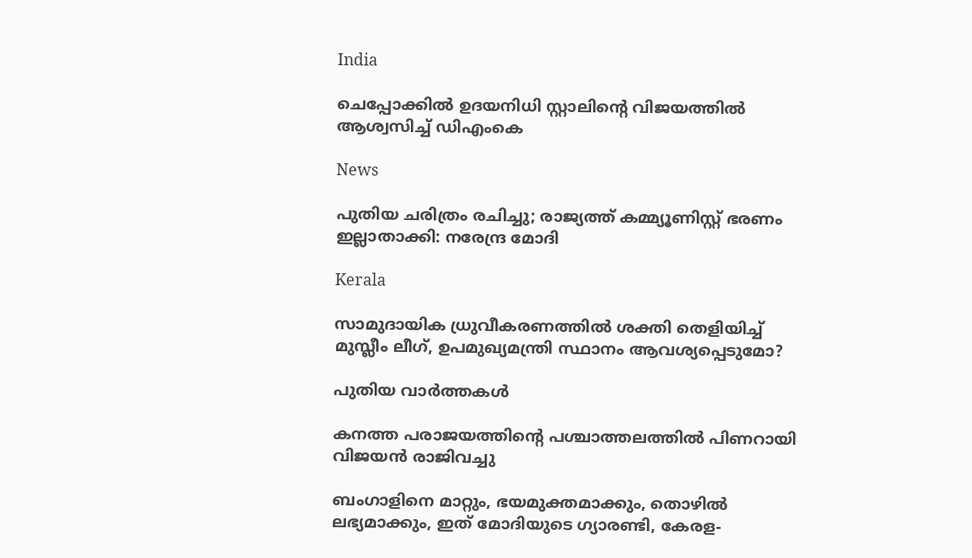India

ചെപ്പോക്കില്‍ ഉദയനിധി സ്റ്റാലിന്റെ വിജയത്തില്‍ ആശ്വസിച്ച് ഡിഎംകെ

News

പുതിയ ചരിത്രം രചിച്ചു; രാജ്യത്ത് കമ്മ്യൂണിസ്റ്റ് ഭരണം ഇല്ലാതാക്കി: നരേന്ദ്ര മോദി

Kerala

സാമുദായിക ധ്രുവീകരണത്തില്‍ ശക്തി തെളിയിച്ച് മുസ്ലീം ലീഗ്, ഉപമുഖ്യമന്ത്രി സ്ഥാനം ആവശ്യപ്പെടുമോ?

പുതിയ വാര്‍ത്തകള്‍

കനത്ത പരാജയത്തിന്റെ പശ്ചാത്തലത്തില്‍ പിണറായി വിജയന്‍ രാജിവച്ചു

ബംഗാളിനെ മാറ്റും, ഭയമുക്തമാക്കും, തൊഴില്‍ ലഭ്യമാക്കും, ഇത് മോദിയുടെ ഗ്യാരണ്ടി, കേരള-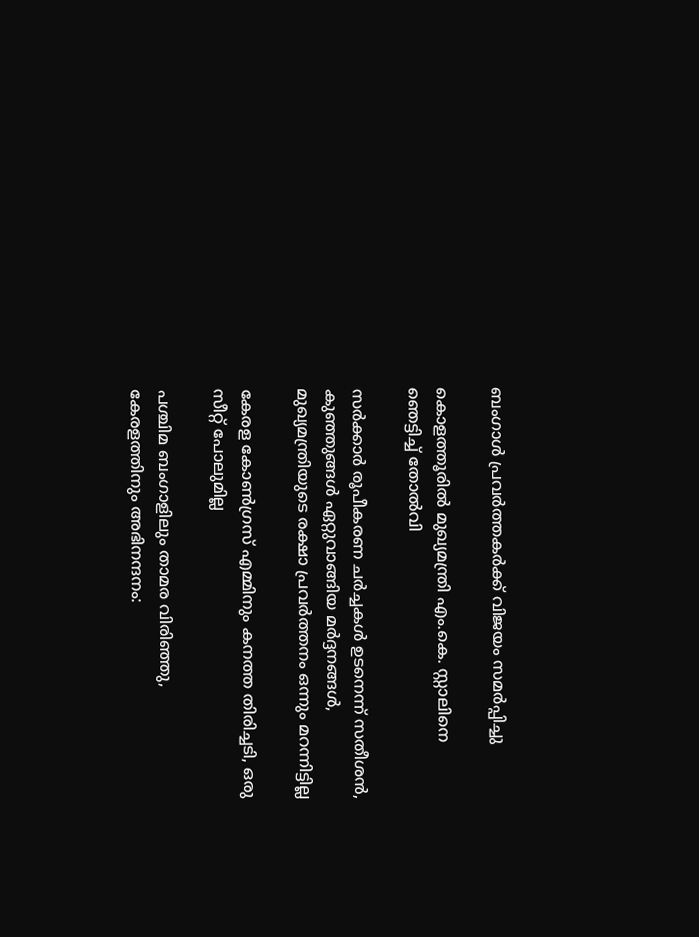ബംഗാള്‍ പ്രവര്‍ത്തകര്‍ക്ക് വിജയം സമര്‍പ്പിച്ചു

കൊളത്തൂരില്‍ മുഖ്യമന്ത്രി എം.കെ. സ്റ്റാലിനെ ഞെട്ടിച്ച് തോല്‍വി

സര്‍ക്കാര്‍ രൂപീകരണ ചര്‍ച്ചകള്‍ ഉടനെന്ന് സതീശന്‍, കുഞ്ഞുങ്ങള്‍ ഏറ്റുവാങ്ങിയ മര്‍ദ്ദനങ്ങള്‍, മുഖ്യമന്ത്രിയുടെ രക്ഷാ പ്രവര്‍ത്തനം ഒന്നും മറന്നിട്ടില്ല

കേരള കോണ്‍ഗ്രസ് എമ്മിനും കനത്ത തിരിച്ചടി, ഒരു സീറ്റ് പോലുമില്ല

പശ്ചിമ ബംഗാളിലും താമര വിരിഞ്ഞു, കേരളത്തിനും അഭിനന്ദനം: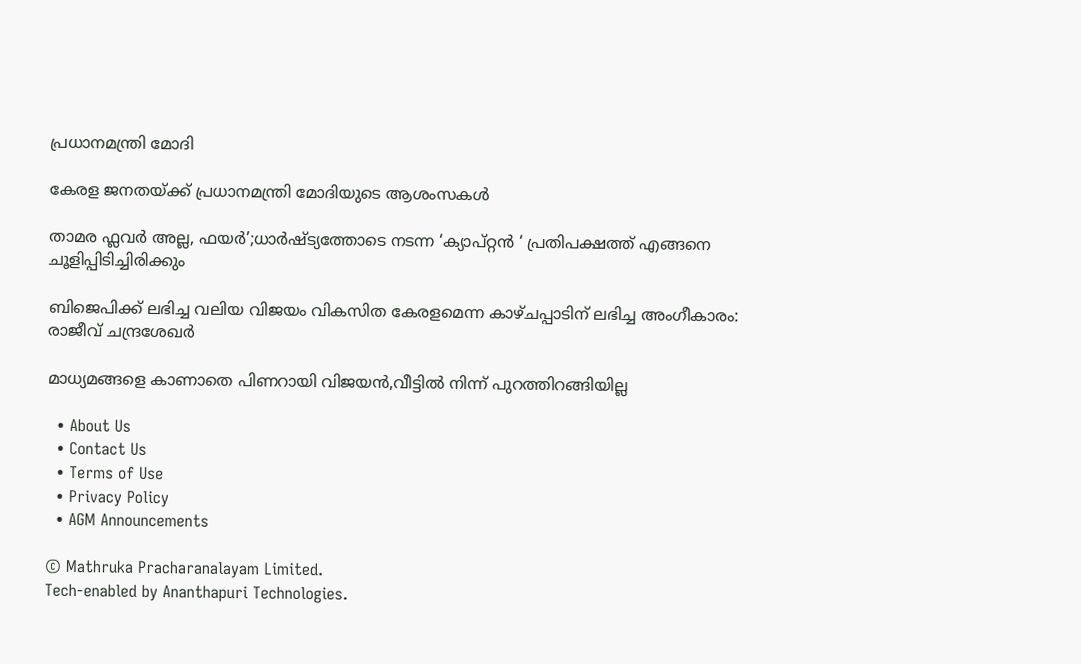പ്രധാനമന്ത്രി മോദി

കേരള ജനതയ്‌ക്ക് പ്രധാനമന്ത്രി മോദിയുടെ ആശംസകൾ

താമര ഫ്ലവർ അല്ല, ഫയര്‍’;ധാര്‍ഷ്ട്യത്തോടെ നടന്ന ‘ക്യാപ്റ്റന്‍ ‘ പ്രതിപക്ഷത്ത് എങ്ങനെ ചൂളിപ്പിടിച്ചിരിക്കും

ബിജെപിക്ക് ലഭിച്ച വലിയ വിജയം വികസിത കേരളമെന്ന കാഴ്ചപ്പാടിന് ലഭിച്ച അംഗീകാരം: രാജീവ് ചന്ദ്രശേഖർ

മാധ്യമങ്ങളെ കാണാതെ പിണറായി വിജയന്‍,വീട്ടില്‍ നിന്ന് പുറത്തിറങ്ങിയില്ല

  • About Us
  • Contact Us
  • Terms of Use
  • Privacy Policy
  • AGM Announcements

© Mathruka Pracharanalayam Limited.
Tech-enabled by Ananthapuri Technologies.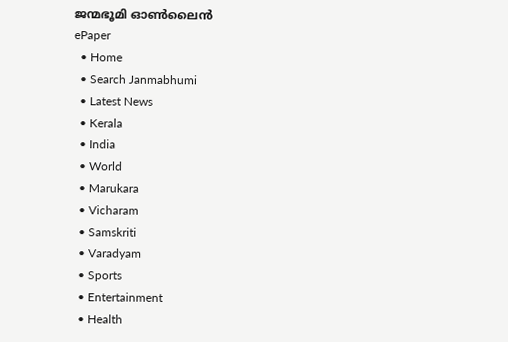ജന്മഭൂമി ഓണ്‍ലൈന്‍
ePaper
  • Home
  • Search Janmabhumi
  • Latest News
  • Kerala
  • India
  • World
  • Marukara
  • Vicharam
  • Samskriti
  • Varadyam
  • Sports
  • Entertainment
  • Health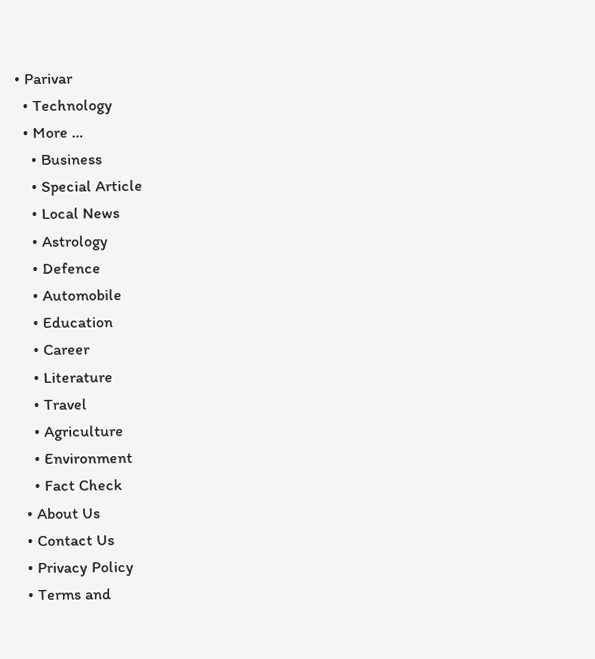• Parivar
  • Technology
  • More …
    • Business
    • Special Article
    • Local News
    • Astrology
    • Defence
    • Automobile
    • Education
    • Career
    • Literature
    • Travel
    • Agriculture
    • Environment
    • Fact Check
  • About Us
  • Contact Us
  • Privacy Policy
  • Terms and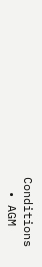Conditions
  • AGM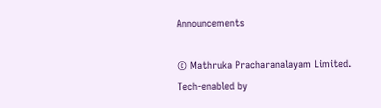Announcements

© Mathruka Pracharanalayam Limited.
Tech-enabled by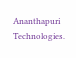Ananthapuri Technologies.